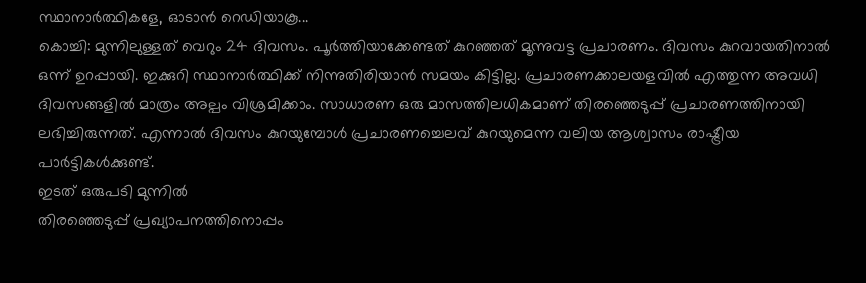സ്ഥാനാർത്ഥികളേ, ഓടാൻ റെഡിയാകൂ...
കൊച്ചി: മുന്നിലുള്ളത് വെറും 24 ദിവസം. പൂർത്തിയാക്കേണ്ടത് കുറഞ്ഞത് മൂന്നുവട്ട പ്രചാരണം. ദിവസം കുറവായതിനാൽ ഒന്ന് ഉറപ്പായി. ഇക്കുറി സ്ഥാനാർത്ഥിക്ക് നിന്നുതിരിയാൻ സമയം കിട്ടില്ല. പ്രചാരണക്കാലയളവിൽ എത്തുന്ന അവധി ദിവസങ്ങളിൽ മാത്രം അല്പം വിശ്രമിക്കാം. സാധാരണ ഒരു മാസത്തിലധികമാണ് തിരഞ്ഞെടുപ്പ് പ്രചാരണത്തിനായി ലഭിച്ചിരുന്നത്. എന്നാൽ ദിവസം കുറയുമ്പോൾ പ്രചാരണച്ചെലവ് കുറയുമെന്ന വലിയ ആശ്വാസം രാഷ്ട്രീയ പാർട്ടികൾക്കുണ്ട്.
ഇടത് ഒരുപടി മുന്നിൽ
തിരഞ്ഞെടുപ്പ് പ്രഖ്യാപനത്തിനൊപ്പം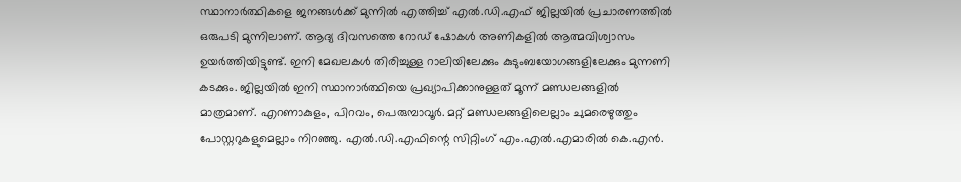സ്ഥാനാർത്ഥികളെ ജനങ്ങൾക്ക് മുന്നിൽ എത്തിച്ച് എൽ.ഡി.എഫ് ജില്ലയിൽ പ്രചാരണത്തിൽ ഒരുപടി മുന്നിലാണ്. ആദ്യ ദിവസത്തെ റോഡ് ഷോകൾ അണികളിൽ ആത്മവിശ്വാസം ഉയർത്തിയിട്ടുണ്ട്. ഇനി മേഖലകൾ തിരിച്ചുള്ള റാലിയിലേക്കും കുടുംബയോഗങ്ങളിലേക്കും മുന്നണി കടക്കും. ജില്ലയിൽ ഇനി സ്ഥാനാർത്ഥിയെ പ്രഖ്യാപിക്കാനുള്ളത് മൂന്ന് മണ്ഡലങ്ങളിൽ മാത്രമാണ്. എറണാകുളം, പിറവം, പെരുമ്പാവൂർ. മറ്റ് മണ്ഡലങ്ങളിലെല്ലാം ചുമരെഴുത്തും പോസ്റ്ററുകളുമെല്ലാം നിറഞ്ഞു. എൽ.ഡി.എഫിന്റെ സിറ്റിംഗ് എം.എൽ.എമാരിൽ കെ.എൻ.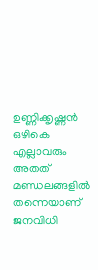ഉണ്ണിക്കൃഷ്ണൻ ഒഴികെ എല്ലാവരും അതത് മണ്ഡലങ്ങളിൽ തന്നെയാണ് ജനവിധി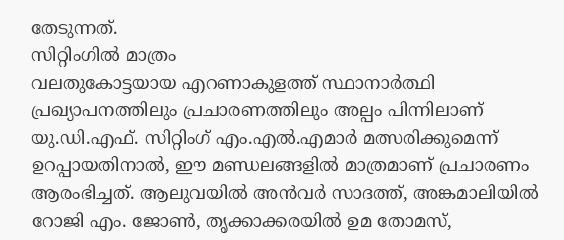തേടുന്നത്.
സിറ്റിംഗിൽ മാത്രം
വലതുകോട്ടയായ എറണാകുളത്ത് സ്ഥാനാർത്ഥി പ്രഖ്യാപനത്തിലും പ്രചാരണത്തിലും അല്പം പിന്നിലാണ് യു.ഡി.എഫ്. സിറ്റിംഗ് എം.എൽ.എമാർ മത്സരിക്കുമെന്ന് ഉറപ്പായതിനാൽ, ഈ മണ്ഡലങ്ങളിൽ മാത്രമാണ് പ്രചാരണം ആരംഭിച്ചത്. ആലുവയിൽ അൻവർ സാദത്ത്, അങ്കമാലിയിൽ റോജി എം. ജോൺ, തൃക്കാക്കരയിൽ ഉമ തോമസ്,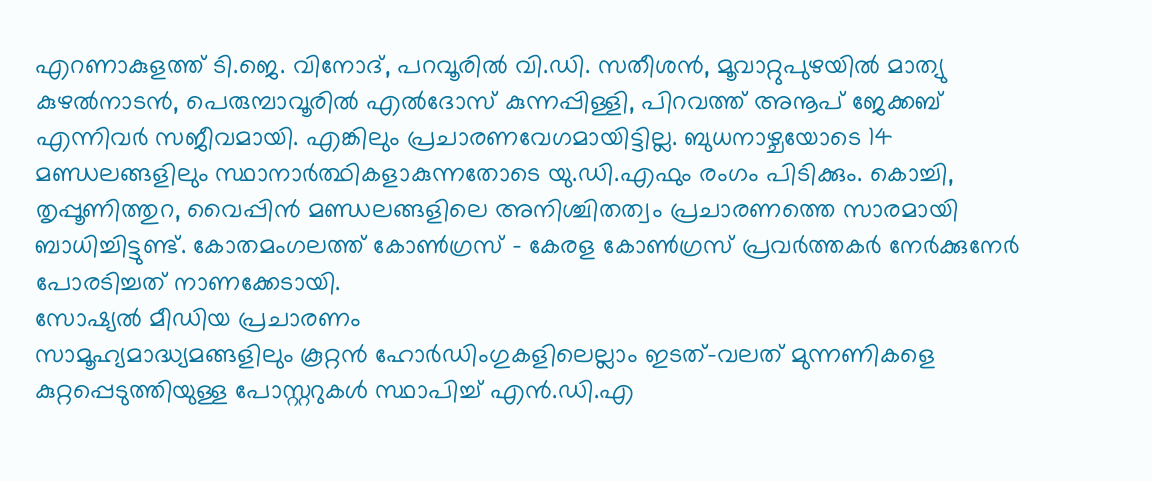എറണാകുളത്ത് ടി.ജെ. വിനോദ്, പറവൂരിൽ വി.ഡി. സതീശൻ, മൂവാറ്റുപുഴയിൽ മാത്യു കുഴൽനാടൻ, പെരുമ്പാവൂരിൽ എൽദോസ് കുന്നപ്പിള്ളി, പിറവത്ത് അനൂപ് ജേക്കബ് എന്നിവർ സജീവമായി. എങ്കിലും പ്രചാരണവേഗമായിട്ടില്ല. ബുധനാഴ്ചയോടെ 14 മണ്ഡലങ്ങളിലും സ്ഥാനാർത്ഥികളാകുന്നതോടെ യു.ഡി.എഫും രംഗം പിടിക്കും. കൊച്ചി, തൃപ്പൂണിത്തുറ, വൈപ്പിൻ മണ്ഡലങ്ങളിലെ അനിശ്ചിതത്വം പ്രചാരണത്തെ സാരമായി ബാധിച്ചിട്ടുണ്ട്. കോതമംഗലത്ത് കോൺഗ്രസ് - കേരള കോൺഗ്രസ് പ്രവർത്തകർ നേർക്കുനേർ പോരടിച്ചത് നാണക്കേടായി.
സോഷ്യൽ മീഡിയ പ്രചാരണം
സാമൂഹ്യമാദ്ധ്യമങ്ങളിലും കൂറ്റൻ ഹോർഡിംഗുകളിലെല്ലാം ഇടത്-വലത് മുന്നണികളെ കുറ്റപ്പെടുത്തിയുള്ള പോസ്റ്ററുകൾ സ്ഥാപിച്ച് എൻ.ഡി.എ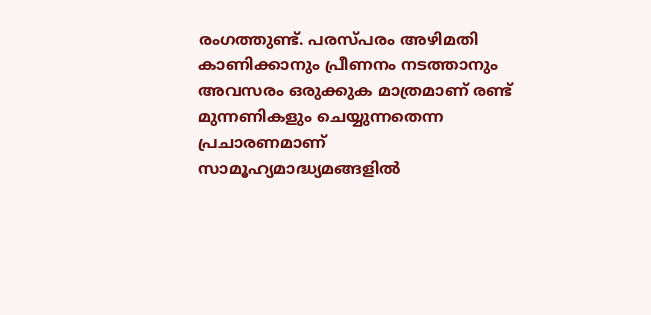രംഗത്തുണ്ട്. പരസ്പരം അഴിമതി കാണിക്കാനും പ്രീണനം നടത്താനും അവസരം ഒരുക്കുക മാത്രമാണ് രണ്ട് മുന്നണികളും ചെയ്യുന്നതെന്ന പ്രചാരണമാണ് സാമൂഹ്യമാദ്ധ്യമങ്ങളിൽ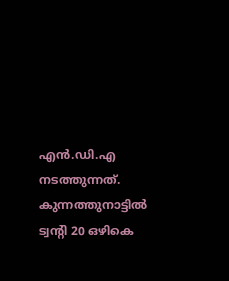എൻ.ഡി.എ നടത്തുന്നത്. കുന്നത്തുനാട്ടിൽ ട്വന്റി 20 ഒഴികെ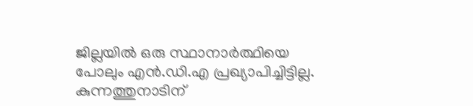ജില്ലയിൽ ഒരു സ്ഥാനാർത്ഥിയെ പോലും എൻ.ഡി.എ പ്രഖ്യാപിച്ചിട്ടില്ല. കുന്നത്തുനാടിന്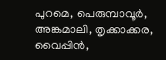പുറമെ, പെരുമ്പാവൂർ, അങ്കമാലി, തൃക്കാക്കര, വൈപ്പിൻ,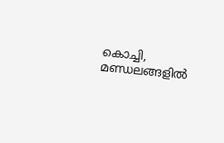കൊച്ചി, മണ്ഡലങ്ങളിൽ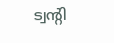ട്വന്റി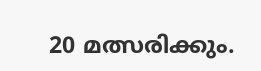20 മത്സരിക്കും.